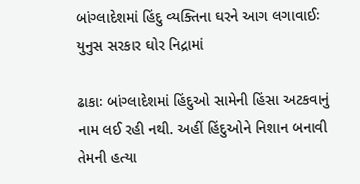બાંગ્લાદેશમાં હિંદુ વ્યક્તિના ઘરને આગ લગાવાઈઃ યુનુસ સરકાર ઘોર નિદ્રામાં

ઢાકાઃ બાંગ્લાદેશમાં હિંદુઓ સામેની હિંસા અટકવાનું નામ લઈ રહી નથી. અહીં હિંદુઓને નિશાન બનાવી તેમની હત્યા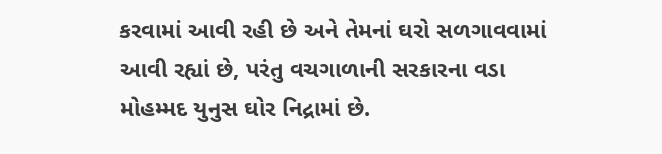કરવામાં આવી રહી છે અને તેમનાં ઘરો સળગાવવામાં આવી રહ્યાં છે, પરંતુ વચગાળાની સરકારના વડા મોહમ્મદ યુનુસ ઘોર નિદ્રામાં છે.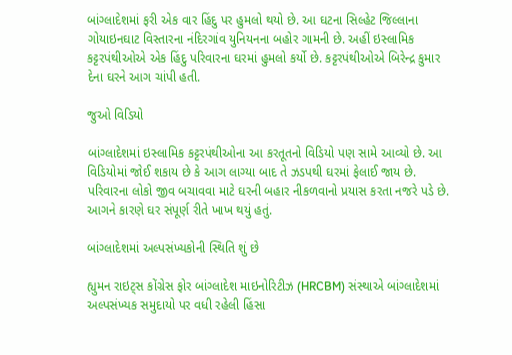બાંગ્લાદેશમાં ફરી એક વાર હિંદુ પર હુમલો થયો છે. આ ઘટના સિલ્હેટ જિલ્લાના ગોયાઇનઘાટ વિસ્તારના નંદિરગાંવ યુનિયનના બહોર ગામની છે. અહીં ઇસ્લામિક કટ્ટરપંથીઓએ એક હિંદુ પરિવારના ઘરમાં હુમલો કર્યો છે. કટ્ટરપંથીઓએ બિરેન્દ્ર કુમાર દેના ઘરને આગ ચાંપી હતી.

જુઓ વિડિયો

બાંગ્લાદેશમાં ઇસ્લામિક કટ્ટરપંથીઓના આ કરતૂતનો વિડિયો પણ સામે આવ્યો છે. આ વિડિયોમાં જોઈ શકાય છે કે આગ લાગ્યા બાદ તે ઝડપથી ઘરમાં ફેલાઈ જાય છે. પરિવારના લોકો જીવ બચાવવા માટે ઘરની બહાર નીકળવાનો પ્રયાસ કરતા નજરે પડે છે. આગને કારણે ઘર સંપૂર્ણ રીતે ખાખ થયું હતું.

બાંગ્લાદેશમાં અલ્પસંખ્યકોની સ્થિતિ શું છે

હ્યુમન રાઇટ્સ કોંગ્રેસ ફોર બાંગ્લાદેશ માઇનોરિટીઝ (HRCBM) સંસ્થાએ બાંગ્લાદેશમાં અલ્પસંખ્યક સમુદાયો પર વધી રહેલી હિંસા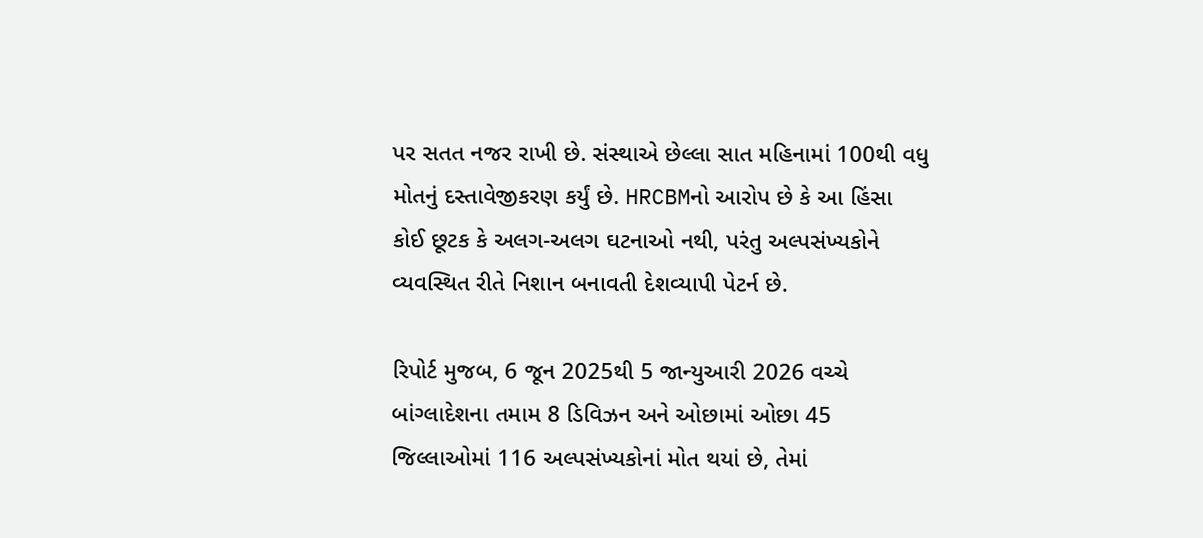પર સતત નજર રાખી છે. સંસ્થાએ છેલ્લા સાત મહિનામાં 100થી વધુ મોતનું દસ્તાવેજીકરણ કર્યું છે. HRCBMનો આરોપ છે કે આ હિંસા કોઈ છૂટક કે અલગ-અલગ ઘટનાઓ નથી, પરંતુ અલ્પસંખ્યકોને વ્યવસ્થિત રીતે નિશાન બનાવતી દેશવ્યાપી પેટર્ન છે.

રિપોર્ટ મુજબ, 6 જૂન 2025થી 5 જાન્યુઆરી 2026 વચ્ચે બાંગ્લાદેશના તમામ 8 ડિવિઝન અને ઓછામાં ઓછા 45 જિલ્લાઓમાં 116 અલ્પસંખ્યકોનાં મોત થયાં છે, તેમાં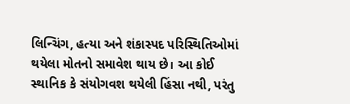લિન્ચિંગ, હત્યા અને શંકાસ્પદ પરિસ્થિતિઓમાં થયેલા મોતનો સમાવેશ થાય છે। આ કોઈ સ્થાનિક કે સંયોગવશ થયેલી હિંસા નથી, પરંતુ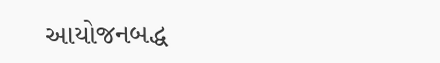આયોજનબદ્ધ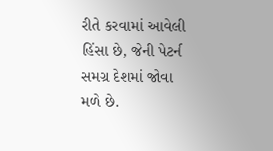રીતે કરવામાં આવેલી હિંસા છે, જેની પેટર્ન સમગ્ર દેશમાં જોવા મળે છે.